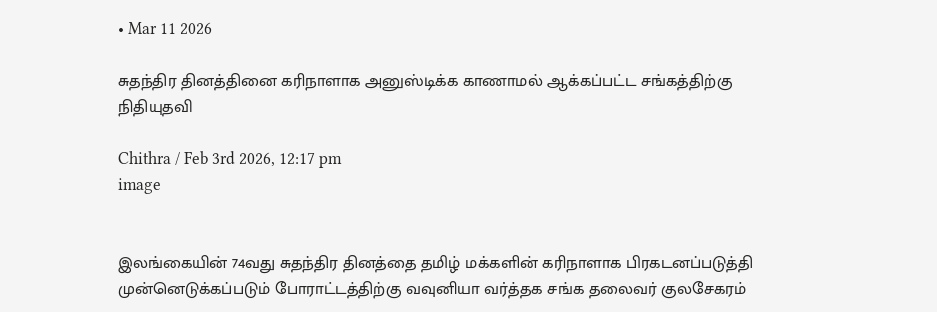• Mar 11 2026

சுதந்திர தினத்தினை கரிநாளாக அனுஸ்டிக்க காணாமல் ஆக்கப்பட்ட சங்கத்திற்கு நிதியுதவி

Chithra / Feb 3rd 2026, 12:17 pm
image


இலங்கையின் 74வது சுதந்திர தினத்தை தமிழ் மக்களின் கரிநாளாக பிரகடனப்படுத்தி முன்னெடுக்கப்படும் போராட்டத்திற்கு வவுனியா வர்த்தக சங்க தலைவர் குலசேகரம்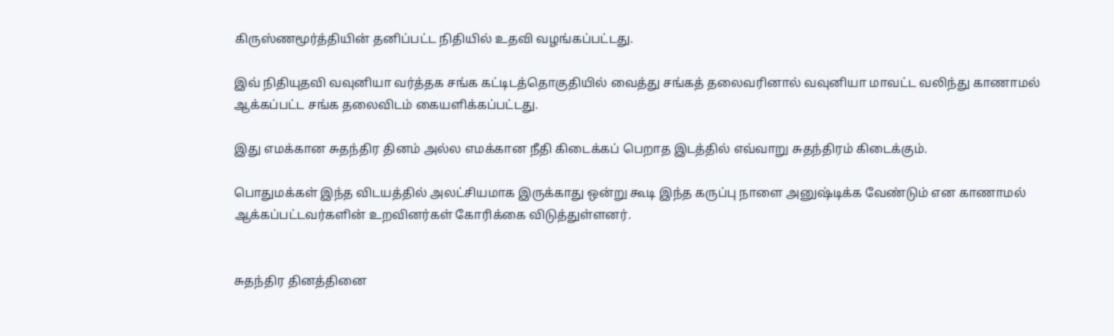கிருஸ்ணமூர்த்தியின் தனிப்பட்ட நிதியில் உதவி வழங்கப்பட்டது.

இவ் நிதியுதவி வவுனியா வர்த்தக சங்க கட்டிடத்தொகுதியில் வைத்து சங்கத் தலைவரினால் வவுனியா மாவட்ட வலிந்து காணாமல் ஆக்கப்பட்ட சங்க தலைவிடம் கையளிக்கப்பட்டது.

இது எமக்கான சுதந்திர தினம் அல்ல எமக்கான நீதி கிடைக்கப் பெறாத இடத்தில் எவ்வாறு சுதந்திரம் கிடைக்கும்.

பொதுமக்கள் இந்த விடயத்தில் அலட்சியமாக இருக்காது ஒன்று கூடி இந்த கருப்பு நாளை அனுஷ்டிக்க வேண்டும் என காணாமல் ஆக்கப்பட்டவர்களின் உறவினர்கள் கோரிக்கை விடுத்துள்ளனர்.


சுதந்திர தினத்தினை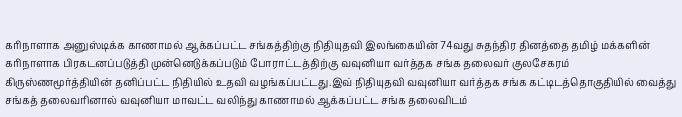கரிநாளாக அனுஸ்டிக்க காணாமல் ஆக்கப்பட்ட சங்கத்திற்கு நிதியுதவி இலங்கையின் 74வது சுதந்திர தினத்தை தமிழ் மக்களின் கரிநாளாக பிரகடனப்படுத்தி முன்னெடுக்கப்படும் போராட்டத்திற்கு வவுனியா வர்த்தக சங்க தலைவர் குலசேகரம் கிருஸ்ணமூர்த்தியின் தனிப்பட்ட நிதியில் உதவி வழங்கப்பட்டது.இவ் நிதியுதவி வவுனியா வர்த்தக சங்க கட்டிடத்தொகுதியில் வைத்து சங்கத் தலைவரினால் வவுனியா மாவட்ட வலிந்து காணாமல் ஆக்கப்பட்ட சங்க தலைவிடம்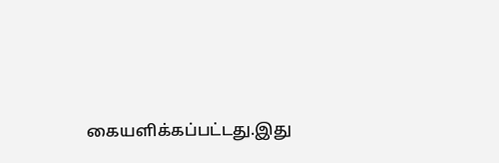கையளிக்கப்பட்டது.இது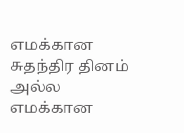எமக்கான சுதந்திர தினம் அல்ல எமக்கான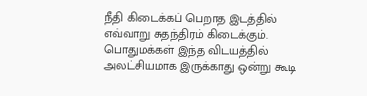நீதி கிடைக்கப் பெறாத இடத்தில் எவ்வாறு சுதந்திரம் கிடைக்கும். பொதுமக்கள் இந்த விடயத்தில் அலட்சியமாக இருக்காது ஒன்று கூடி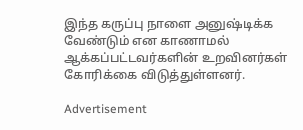இந்த கருப்பு நாளை அனுஷ்டிக்க வேண்டும் என காணாமல் ஆக்கப்பட்டவர்களின் உறவினர்கள் கோரிக்கை விடுத்துள்ளனர்.

Advertisement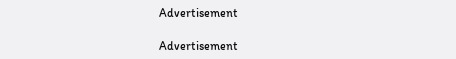Advertisement

Advertisement